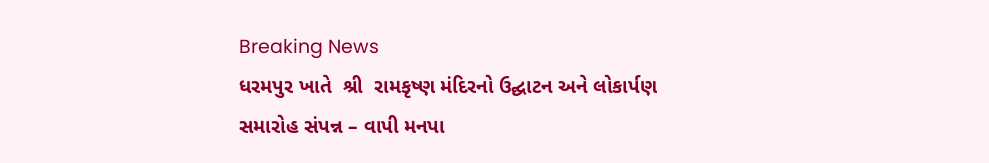Breaking News
ધરમપુર ખાતે  શ્રી  રામકૃષ્ણ મંદિરનો ઉદ્ઘાટન અને લોકાર્પણ સમારોહ સંપન્ન – વાપી મનપા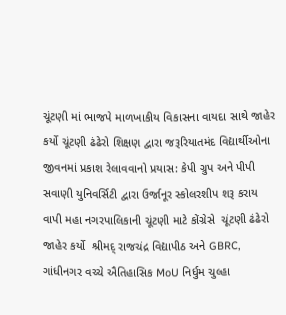ચૂંટણી માં ભાજપે માળખાકીય વિકાસના વાયદા સાથે જાહેર કર્યો ચૂંટણી ઢંઢેરો શિક્ષણ દ્વારા જરૂરિયાતમંદ વિદ્યાર્થીઓના જીવનમાં પ્રકાશ રેલાવવાનો પ્રયાસ: કેપી ગ્રુપ અને પીપી સવાણી યુનિવર્સિટી દ્વારા ઉર્જાનૂર સ્કોલરશીપ શરૂ કરાય વાપી મહા નગરપાલિકાની ચૂંટણી માટે કોંગ્રેસે  ચૂંટણી ઢંઢેરો જાહેર કર્યો  શ્રીમદ્ રાજચંદ્ર વિદ્યાપીઠ અને GBRC, ગાંધીનગર વચ્ચે ઐતિહાસિક MoU નિર્ધુમ ચુલ્હા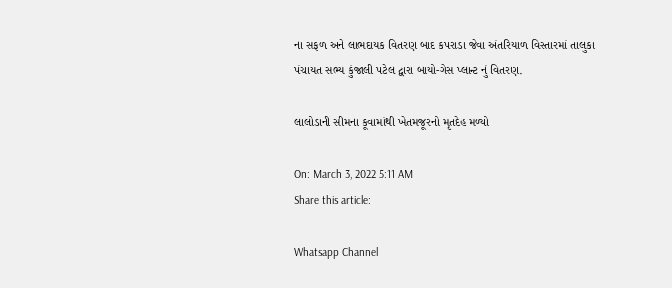ના સફળ અને લાભદાયક વિતરણ બાદ કપરાડા જેવા અંતરિયાળ વિસ્તારમાં તાલુકા પંચાયત સભ્ય કુંજાલી પટેલ દ્વારા બાયો-ગેસ પ્લાન્ટ નું વિતરણ.

લાલોડાની સીમના કૂવામાંથી ખેતમજૂરનો મૃતદેહ મળ્યો

On: March 3, 2022 5:11 AM
Share this article:

Whatsapp Channel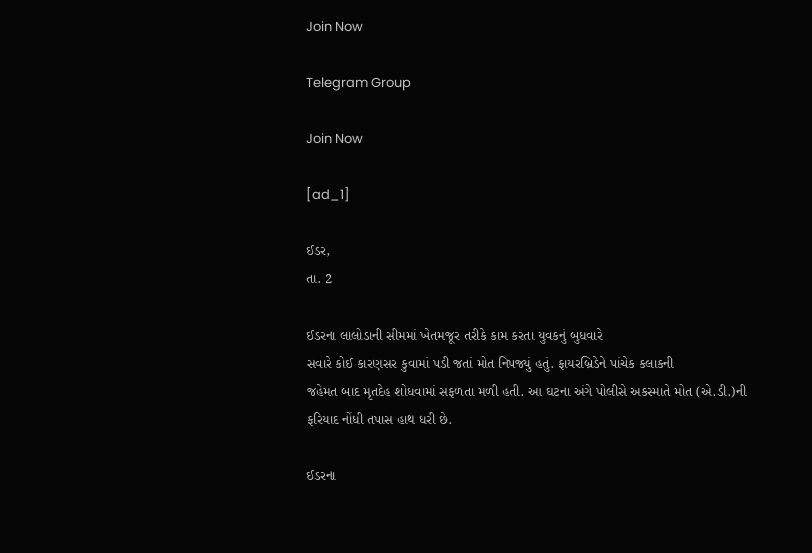Join Now

Telegram Group

Join Now

[ad_1]

ઈડર,
તા. 2

ઈડરના લાલોડાની સીમમાં ખેતમજૂર તરીકે કામ કરતા યુવકનું બુધવારે
સવારે કોઈ કારણસર કુવામાં પડી જતાં મોત નિપજ્યું હતું. ફાયરબ્રિડેને પાંચેક કલાકની
જહેમત બાદ મૃતદેહ શોધવામાં સફળતા મળી હતી. આ ઘટના અંગે પોલીસે અકસ્માતે મોત (એ.ડી.)ની
ફરિયાદ નોંધી તપાસ હાથ ધરી છે.

ઈડરના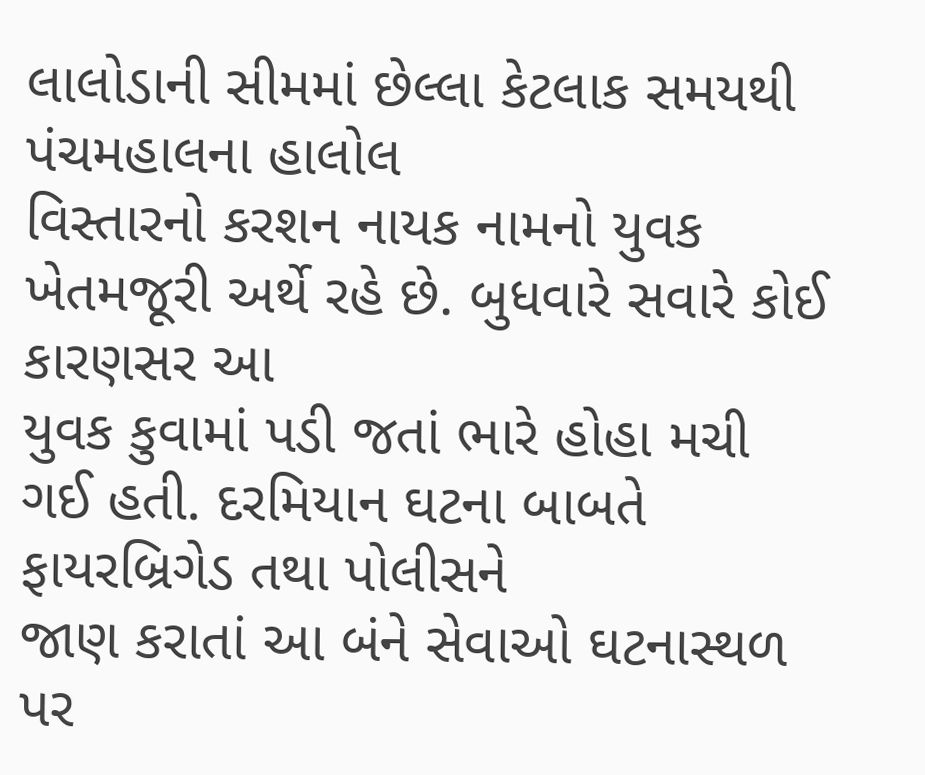લાલોડાની સીમમાં છેલ્લા કેટલાક સમયથી પંચમહાલના હાલોલ
વિસ્તારનો કરશન નાયક નામનો યુવક ખેતમજૂરી અર્થે રહે છે. બુધવારે સવારે કોઈ કારણસર આ
યુવક કુવામાં પડી જતાં ભારે હોહા મચી ગઈ હતી. દરમિયાન ઘટના બાબતે ફાયરબ્રિગેડ તથા પોલીસને
જાણ કરાતાં આ બંને સેવાઓ ઘટનાસ્થળ પર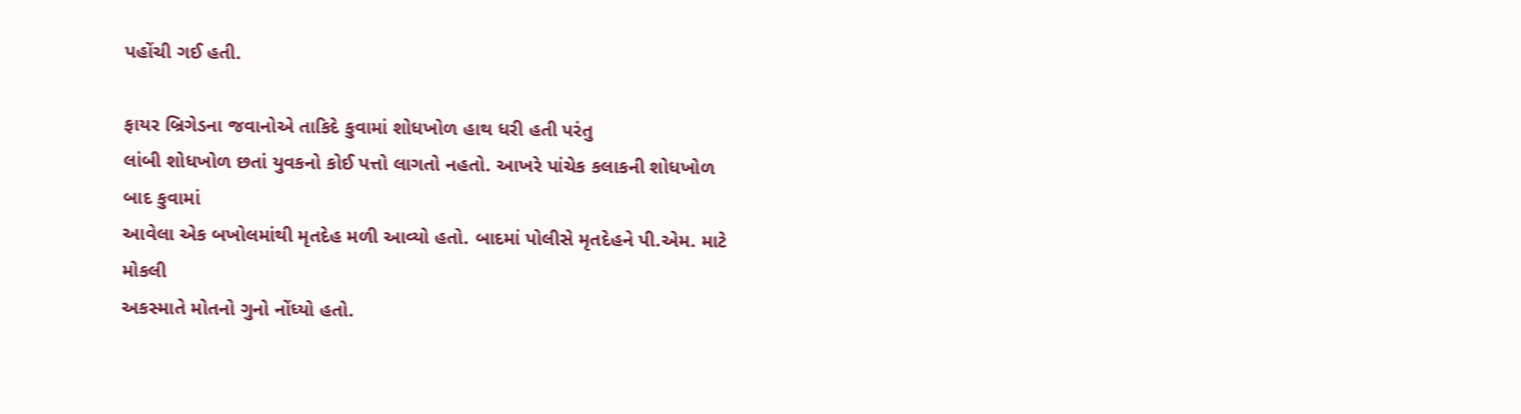પહોંચી ગઈ હતી.

ફાયર બ્રિગેડના જવાનોએ તાકિદે કુવામાં શોધખોળ હાથ ધરી હતી પરંતુ
લાંબી શોધખોળ છતાં યુવકનો કોઈ પત્તો લાગતો નહતો. આખરે પાંચેક કલાકની શોધખોળ બાદ કુવામાં
આવેલા એક બખોલમાંથી મૃતદેહ મળી આવ્યો હતો. બાદમાં પોલીસે મૃતદેહને પી.એમ. માટે મોકલી
અકસ્માતે મોતનો ગુનો નોંધ્યો હતો.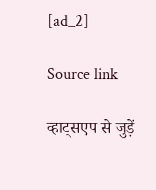[ad_2]

Source link

व्हाट्सएप से जुड़ें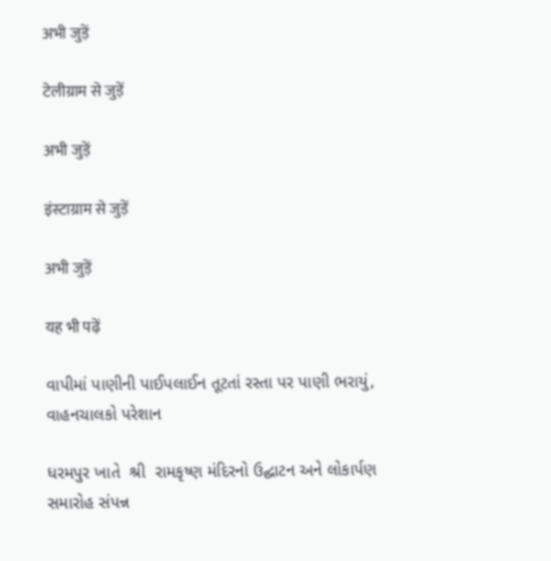अभी जुड़ें

टेलीग्राम से जुड़ें

अभी जुड़ें

इंस्टाग्राम से जुड़ें

अभी जुड़ें

यह भी पढ़ें

વાપીમાં પાણીની પાઈપલાઈન તૂટતાં રસ્તા પર પાણી ભરાયું, વાહનચાલકો પરેશાન

ધરમપુર ખાતે  શ્રી  રામકૃષ્ણ મંદિરનો ઉદ્ઘાટન અને લોકાર્પણ સમારોહ સંપન્ન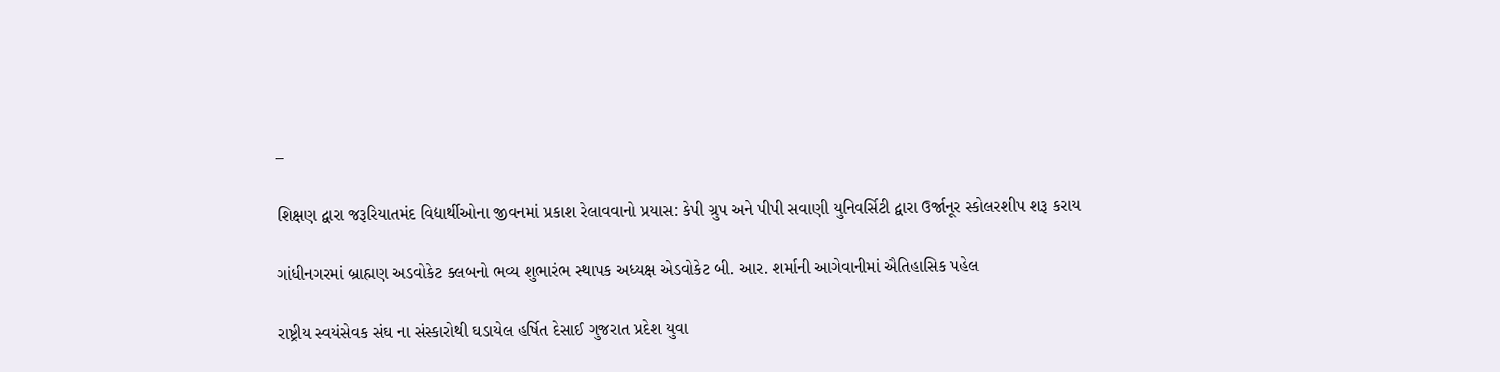–

શિક્ષણ દ્વારા જરૂરિયાતમંદ વિદ્યાર્થીઓના જીવનમાં પ્રકાશ રેલાવવાનો પ્રયાસ: કેપી ગ્રુપ અને પીપી સવાણી યુનિવર્સિટી દ્વારા ઉર્જાનૂર સ્કોલરશીપ શરૂ કરાય

ગાંધીનગરમાં બ્રાહ્મણ અડવોકેટ ક્લબનો ભવ્ય શુભારંભ સ્થાપક અધ્યક્ષ એડવોકેટ બી. આર. શર્માની આગેવાનીમાં ઐતિહાસિક પહેલ

રાષ્ટ્રીય સ્વયંસેવક સંઘ ના સંસ્કારોથી ઘડાયેલ હર્ષિત દેસાઈ ગુજરાત પ્રદેશ યુવા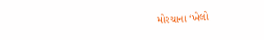મોરચાના ‘ખેલો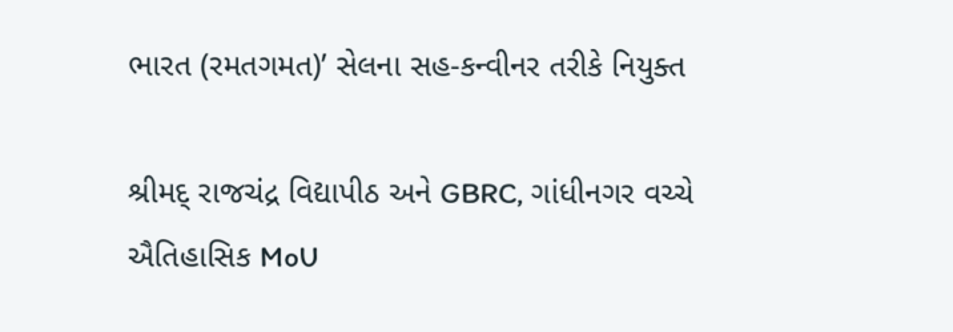ભારત (રમતગમત)’ સેલના સહ-કન્વીનર તરીકે નિયુક્ત

શ્રીમદ્ રાજચંદ્ર વિદ્યાપીઠ અને GBRC, ગાંધીનગર વચ્ચે ઐતિહાસિક MoU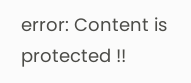error: Content is protected !!